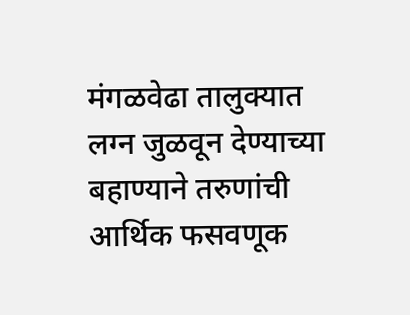मंगळवेढा तालुक्यात लग्न जुळवून देण्याच्या बहाण्याने तरुणांची आर्थिक फसवणूक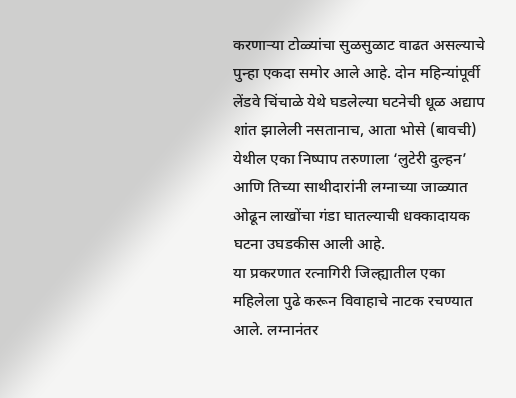करणाऱ्या टोळ्यांचा सुळसुळाट वाढत असल्याचे पुन्हा एकदा समोर आले आहे. दोन महिन्यांपूर्वी लेंडवे चिंचाळे येथे घडलेल्या घटनेची धूळ अद्याप शांत झालेली नसतानाच, आता भोसे (बावची) येथील एका निष्पाप तरुणाला ‘लुटेरी दुल्हन’ आणि तिच्या साथीदारांनी लग्नाच्या जाळ्यात ओढून लाखोंचा गंडा घातल्याची धक्कादायक घटना उघडकीस आली आहे.
या प्रकरणात रत्नागिरी जिल्ह्यातील एका महिलेला पुढे करून विवाहाचे नाटक रचण्यात आले. लग्नानंतर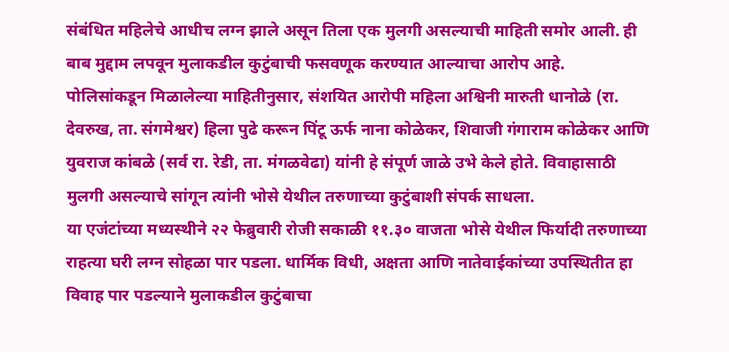संबंधित महिलेचे आधीच लग्न झाले असून तिला एक मुलगी असल्याची माहिती समोर आली. ही बाब मुद्दाम लपवून मुलाकडील कुटुंबाची फसवणूक करण्यात आल्याचा आरोप आहे.
पोलिसांकडून मिळालेल्या माहितीनुसार, संशयित आरोपी महिला अश्विनी मारुती धानोळे (रा. देवरुख, ता. संगमेश्वर) हिला पुढे करून पिंटू ऊर्फ नाना कोळेकर, शिवाजी गंगाराम कोळेकर आणि युवराज कांबळे (सर्व रा. रेडी, ता. मंगळवेढा) यांनी हे संपूर्ण जाळे उभे केले होते. विवाहासाठी मुलगी असल्याचे सांगून त्यांनी भोसे येथील तरुणाच्या कुटुंबाशी संपर्क साधला.
या एजंटांच्या मध्यस्थीने २२ फेब्रुवारी रोजी सकाळी ११.३० वाजता भोसे येथील फिर्यादी तरुणाच्या राहत्या घरी लग्न सोहळा पार पडला. धार्मिक विधी, अक्षता आणि नातेवाईकांच्या उपस्थितीत हा विवाह पार पडल्याने मुलाकडील कुटुंबाचा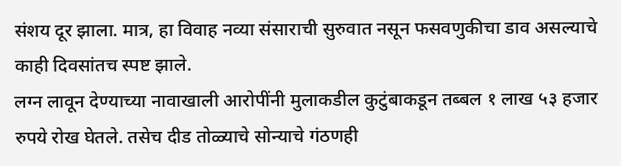संशय दूर झाला. मात्र, हा विवाह नव्या संसाराची सुरुवात नसून फसवणुकीचा डाव असल्याचे काही दिवसांतच स्पष्ट झाले.
लग्न लावून देण्याच्या नावाखाली आरोपींनी मुलाकडील कुटुंबाकडून तब्बल १ लाख ५३ हजार रुपये रोख घेतले. तसेच दीड तोळ्याचे सोन्याचे गंठणही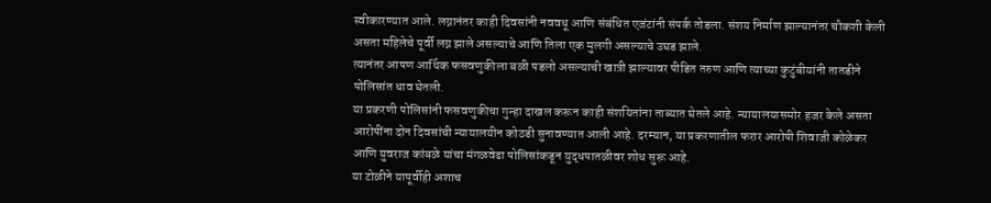स्वीकारण्यात आले. लग्नानंतर काही दिवसांनी नववधू आणि संबंधित एजंटांनी संपर्क तोडला. संशय निर्माण झाल्यानंतर चौकशी केली असता महिलेचे पूर्वी लग्न झाले असल्याचे आणि तिला एक मुलगी असल्याचे उघड झाले.
त्यानंतर आपण आर्थिक फसवणुकीला बळी पडलो असल्याची खात्री झाल्यावर पीडित तरुण आणि त्याच्या कुटुंबीयांनी तातडीने पोलिसांत धाव घेतली.
या प्रकरणी पोलिसांनी फसवणुकीचा गुन्हा दाखल करून काही संशयितांना ताब्यात घेतले आहे. न्यायालयासमोर हजर केले असता आरोपींना दोन दिवसांची न्यायालयीन कोठडी सुनावण्यात आली आहे. दरम्यान, या प्रकरणातील फरार आरोपी शिवाजी कोळेकर आणि युवराज कांबळे यांचा मंगळवेढा पोलिसांकडून युद्धपातळीवर शोध सुरू आहे.
या टोळीने यापूर्वीही अशाच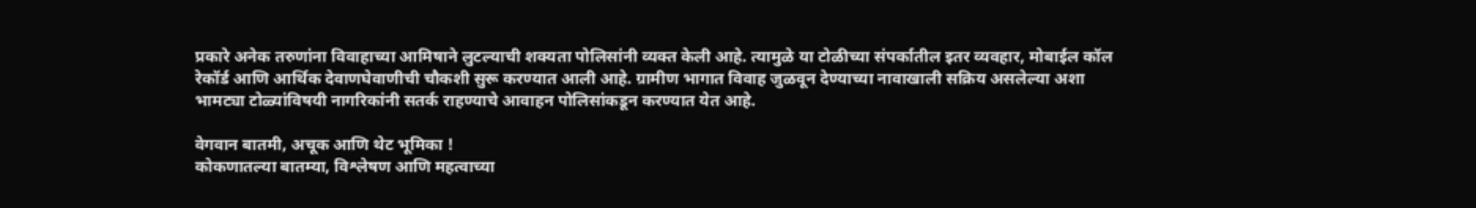प्रकारे अनेक तरुणांना विवाहाच्या आमिषाने लुटल्याची शक्यता पोलिसांनी व्यक्त केली आहे. त्यामुळे या टोळीच्या संपर्कातील इतर व्यवहार, मोबाईल कॉल रेकॉर्ड आणि आर्थिक देवाणघेवाणीची चौकशी सुरू करण्यात आली आहे. ग्रामीण भागात विवाह जुळवून देण्याच्या नावाखाली सक्रिय असलेल्या अशा भामट्या टोळ्यांविषयी नागरिकांनी सतर्क राहण्याचे आवाहन पोलिसांकडून करण्यात येत आहे.

वेगवान बातमी, अचूक आणि थेट भूमिका !
कोकणातल्या बातम्या, विश्लेषण आणि महत्वाच्या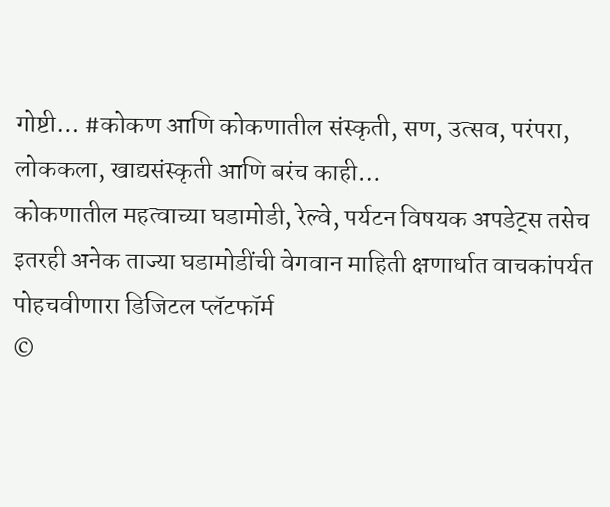गोष्टी… #कोकण आणि कोकणातील संस्कृती, सण, उत्सव, परंपरा, लोककला, खाद्यसंस्कृती आणि बरंच काही…
कोकणातील महत्वाच्या घडामोडी, रेल्वे, पर्यटन विषयक अपडेट्स तसेच इतरही अनेक ताज्या घडामोडींची वेगवान माहिती क्षणार्धात वाचकांपर्यत पोहचवीणारा डिजिटल प्लॅटफॉर्म
©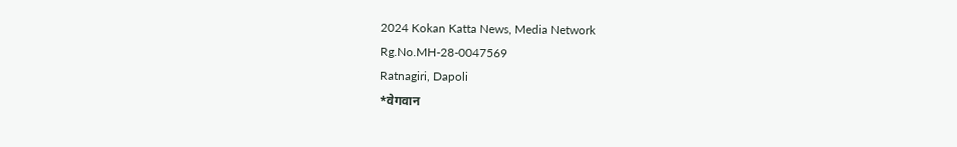2024 Kokan Katta News, Media Network
Rg.No.MH-28-0047569
Ratnagiri, Dapoli
*वेगवान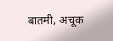बातमी, अचूक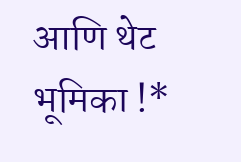आणि थेट भूमिका !*